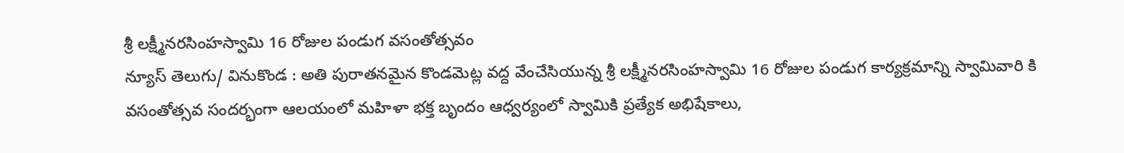శ్రీ లక్ష్మీనరసింహస్వామి 16 రోజుల పండుగ వసంతోత్సవం
న్యూస్ తెలుగు/ వినుకొండ : అతి పురాతనమైన కొండమెట్ల వద్ద వేంచేసియున్న శ్రీ లక్ష్మీనరసింహస్వామి 16 రోజుల పండుగ కార్యక్రమాన్ని స్వామివారి కి వసంతోత్సవ సందర్భంగా ఆలయంలో మహిళా భక్త బృందం ఆధ్వర్యంలో స్వామికి ప్రత్యేక అభిషేకాలు,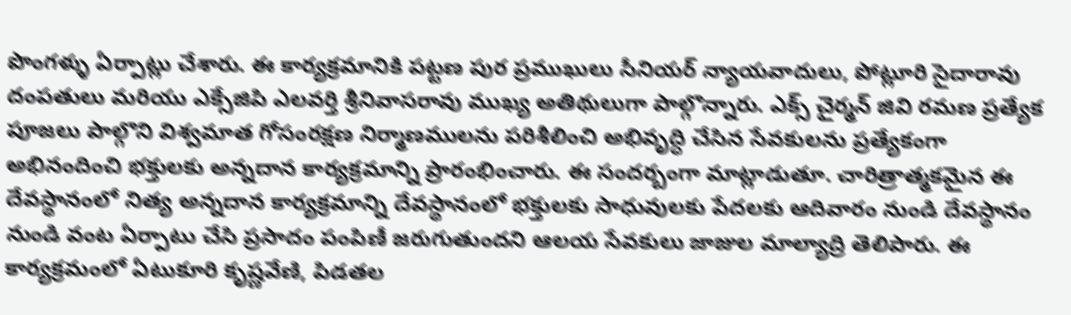పొంగళ్ళు ఏర్పాట్లు చేశారు. ఈ కార్యక్రమానికి పట్టణ పుర ప్రముఖులు సీనియర్ న్యాయవాదులు, పోట్లూరి సైదారావు దంపతులు మరియు ఎక్సేజిపి ఎలవర్తి శ్రీనివాసరావు ముఖ్య అతిథులుగా పాల్గొన్నారు. ఎక్స్ చైర్మన్ జివి రమణ ప్రత్యేక పూజలు పాల్గొని విశ్వమాత గోసంరక్షణ నిర్మాణములను పరిశీలించి అభివృద్ధి చేసిన సేవకులను ప్రత్యేకంగా అభినందించి భక్తులకు అన్నదాన కార్యక్రమాన్ని ప్రారంభించారు. ఈ సందర్బంగా మాట్లాడుతూ. చారిత్రాత్మకమైన ఈ దేవస్థానంలో నిత్య అన్నదాన కార్యక్రమాన్ని దేవస్థానంలో భక్తులకు సాధువులకు పేదలకు ఆదివారం నుండి దేవస్థానం నుండి వంట ఏర్పాటు చేసి ప్రసాదం పంపిణీ జరుగుతుందని ఆలయ సేవకులు జాజుల మాల్యాద్రి తెలిపారు. ఈ కార్యక్రమంలో ఏటుకూరి కృష్ణవేణి, పిడతల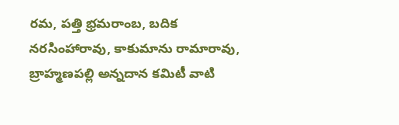రమ, పత్తి భ్రమరాంబ, బదిక నరసింహారావు, కాకుమాను రామారావు, బ్రాహ్మణపల్లి అన్నదాన కమిటీ వాటి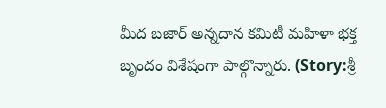మీద బజార్ అన్నదాన కమిటీ మహిళా భక్త బృందం విశేషంగా పాల్గొన్నారు. (Story:శ్రీ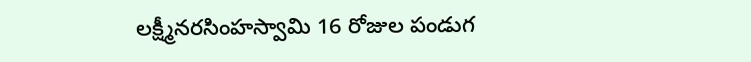లక్ష్మీనరసింహస్వామి 16 రోజుల పండుగ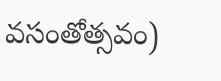వసంతోత్సవం)